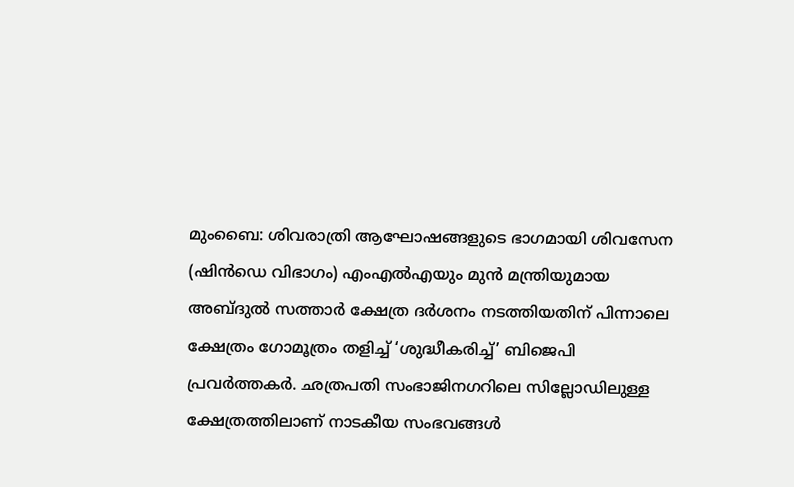മുംബൈ: ശിവരാത്രി ആഘോഷങ്ങളുടെ ഭാഗമായി ശിവസേന (ഷിൻഡെ വിഭാഗം) എംഎൽഎയും മുൻ മന്ത്രിയുമായ അബ്ദുൽ സത്താർ ക്ഷേത്ര ദർശനം നടത്തിയതിന് പിന്നാലെ ക്ഷേത്രം ഗോമൂത്രം തളിച്ച് ‘ശുദ്ധീകരിച്ച്’ ബിജെപി പ്രവർത്തകർ. ഛത്രപതി സംഭാജിനഗറിലെ സില്ലോഡിലുള്ള ക്ഷേത്രത്തിലാണ് നാടകീയ സംഭവങ്ങൾ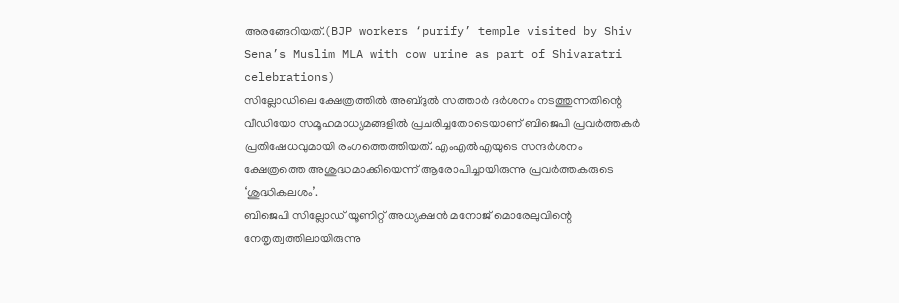അരങ്ങേറിയത്.(BJP workers ‘purify’ temple visited by Shiv Sena’s Muslim MLA with cow urine as part of Shivaratri celebrations)
സില്ലോഡിലെ ക്ഷേത്രത്തിൽ അബ്ദുൽ സത്താർ ദർശനം നടത്തുന്നതിന്റെ വീഡിയോ സമൂഹമാധ്യമങ്ങളിൽ പ്രചരിച്ചതോടെയാണ് ബിജെപി പ്രവർത്തകർ പ്രതിഷേധവുമായി രംഗത്തെത്തിയത്. എംഎൽഎയുടെ സന്ദർശനം ക്ഷേത്രത്തെ അശുദ്ധമാക്കിയെന്ന് ആരോപിച്ചായിരുന്നു പ്രവർത്തകരുടെ ‘ശുദ്ധികലശം’.
ബിജെപി സില്ലോഡ് യൂണിറ്റ് അധ്യക്ഷൻ മനോജ് മൊരേലുവിന്റെ നേതൃത്വത്തിലായിരുന്നു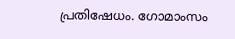പ്രതിഷേധം. ഗോമാംസം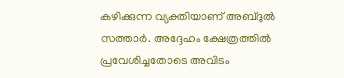കഴിക്കുന്ന വ്യക്തിയാണ് അബ്ദുൽ സത്താർ. അദ്ദേഹം ക്ഷേത്രത്തിൽ പ്രവേശിച്ചതോടെ അവിടം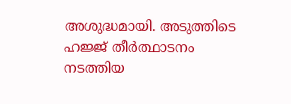അശുദ്ധമായി. അടുത്തിടെ ഹജ്ജ് തീർത്ഥാടനം നടത്തിയ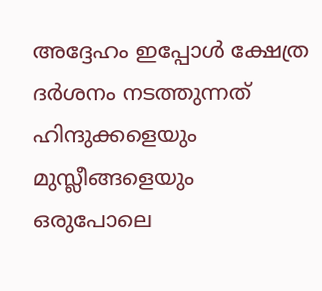അദ്ദേഹം ഇപ്പോൾ ക്ഷേത്ര ദർശനം നടത്തുന്നത് ഹിന്ദുക്കളെയും മുസ്ലീങ്ങളെയും ഒരുപോലെ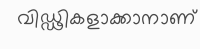വിഡ്ഢികളാക്കാനാണ്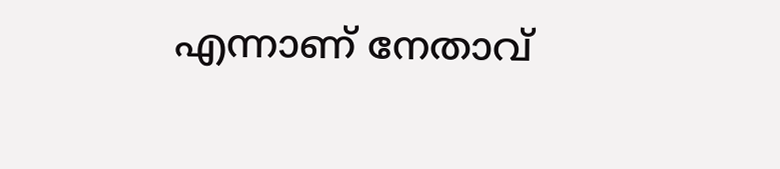എന്നാണ് നേതാവ്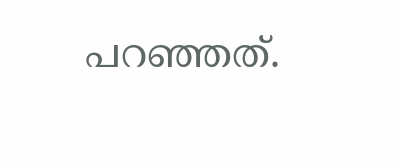പറഞ്ഞത്.